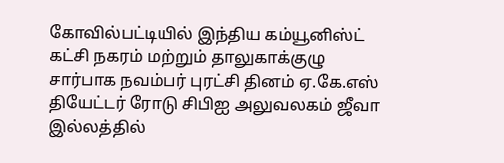கோவில்பட்டியில் இந்திய கம்யூனிஸ்ட் கட்சி நகரம் மற்றும் தாலுகாக்குழு சார்பாக நவம்பர் புரட்சி தினம் ஏ.கே.எஸ் தியேட்டர் ரோடு சிபிஐ அலுவலகம் ஜீவா இல்லத்தில்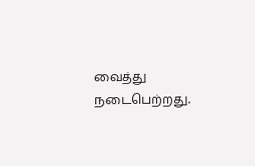வைத்து நடைபெற்றது.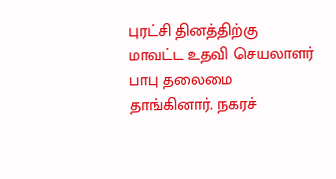புரட்சி தினத்திற்கு மாவட்ட உதவி செயலாளர் பாபு தலைமை தாங்கினார். நகரச்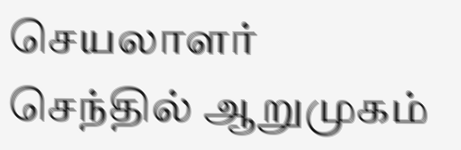செயலாளர் செந்தில் ஆறுமுகம்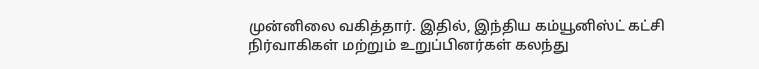முன்னிலை வகித்தார். இதில், இந்திய கம்யூனிஸ்ட் கட்சி நிர்வாகிகள் மற்றும் உறுப்பினர்கள் கலந்து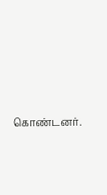கொண்டனர்.